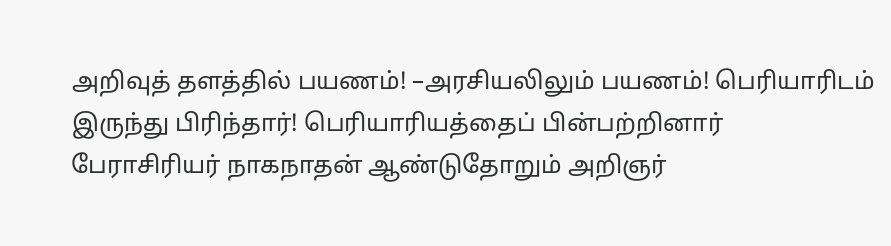அறிவுத் தளத்தில் பயணம்! –அரசியலிலும் பயணம்! பெரியாரிடம் இருந்து பிரிந்தார்! பெரியாரியத்தைப் பின்பற்றினார்
பேராசிரியர் நாகநாதன் ஆண்டுதோறும் அறிஞர்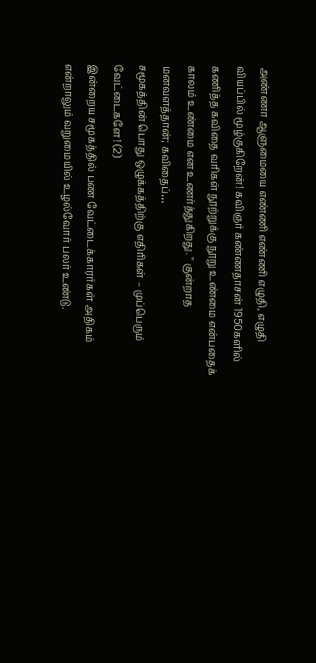அண்ணா ஆளுமையை எண்ணி எண்ணி எழுதி, எழுதி வியப்பில் மூழ்குகிறேன்! கவிஞர் கண்ணதாசன் 1950களில் கணித்த கவிதை வரிகள் நூற்றுக்கு நூறு உண்மை என்பதைக் காலம் உண்மை என உணர்த்துகிறது. " குன்றாத மனவளத்தான்; கவிதைப்…
சமூகத்தின் பொது ஒழுக்கத்திற்கு எதிரிகள் – முப்பெரும் வேட்டைகளே! (2)
இன்றைய சமூகத்தில் பண வேட்டைக்காரர்கள் அதிகம் என்றாலும் வறுமையில் உழல்வோர் பலர் உண்டு.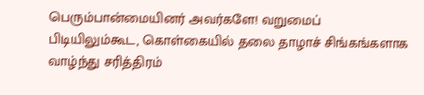பெரும்பான்மையினர் அவர்களே! வறுமைப் பிடியிலும்கூட, கொள்கையில் தலை தாழாச் சிங்கங்களாக வாழ்ந்து சரித்திரம்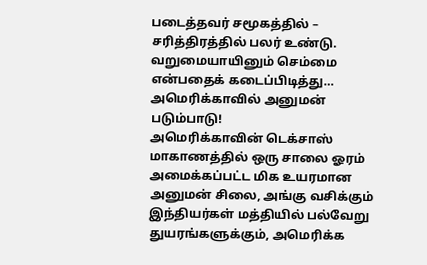படைத்தவர் சமூகத்தில் – சரித்திரத்தில் பலர் உண்டு. வறுமையாயினும் செம்மை என்பதைக் கடைப்பிடித்து…
அமெரிக்காவில் அனுமன் படும்பாடு!
அமெரிக்காவின் டெக்சாஸ் மாகாணத்தில் ஒரு சாலை ஓரம் அமைக்கப்பட்ட மிக உயரமான அனுமன் சிலை, அங்கு வசிக்கும் இந்தியர்கள் மத்தியில் பல்வேறு துயரங்களுக்கும், அமெரிக்க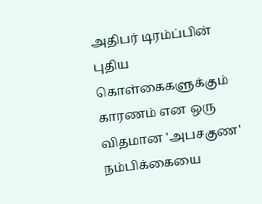அதிபர் டிரம்ப்பின் புதிய கொள்கைகளுக்கும் காரணம் என ஒரு விதமான 'அபசகுண' நம்பிக்கையை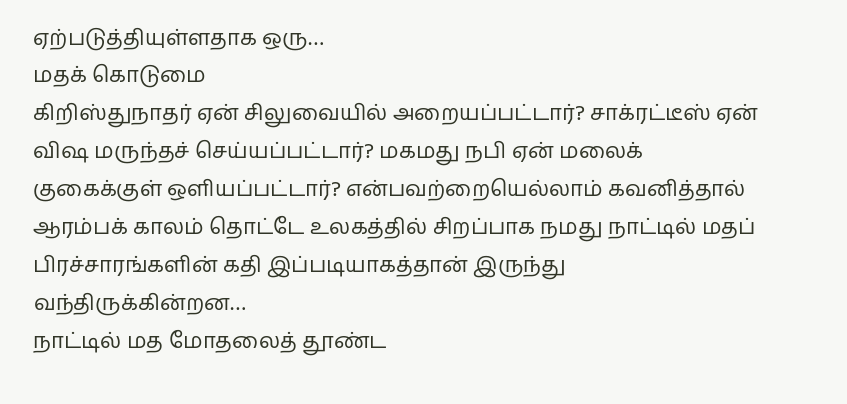ஏற்படுத்தியுள்ளதாக ஒரு…
மதக் கொடுமை
கிறிஸ்துநாதர் ஏன் சிலுவையில் அறையப்பட்டார்? சாக்ரட்டீஸ் ஏன் விஷ மருந்தச் செய்யப்பட்டார்? மகமது நபி ஏன் மலைக் குகைக்குள் ஒளியப்பட்டார்? என்பவற்றையெல்லாம் கவனித்தால் ஆரம்பக் காலம் தொட்டே உலகத்தில் சிறப்பாக நமது நாட்டில் மதப் பிரச்சாரங்களின் கதி இப்படியாகத்தான் இருந்து வந்திருக்கின்றன…
நாட்டில் மத மோதலைத் தூண்ட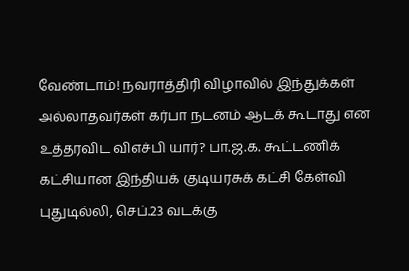வேண்டாம்! நவராத்திரி விழாவில் இந்துக்கள் அல்லாதவர்கள் கர்பா நடனம் ஆடக் கூடாது என உத்தரவிட விஎச்பி யார்? பா.ஜ.க. கூட்டணிக் கட்சியான இந்தியக் குடியரசுக் கட்சி கேள்வி
புதுடில்லி, செப்.23 வடக்கு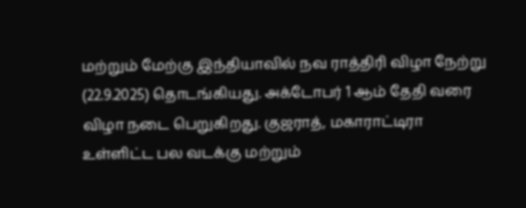மற்றும் மேற்கு இந்தியாவில் நவ ராத்திரி விழா நேற்று (22.9.2025) தொடங்கியது. அக்டோபர் 1 ஆம் தேதி வரை விழா நடை பெறுகிறது. குஜராத், மகாராட்டிரா உள்ளிட்ட பல வடக்கு மற்றும்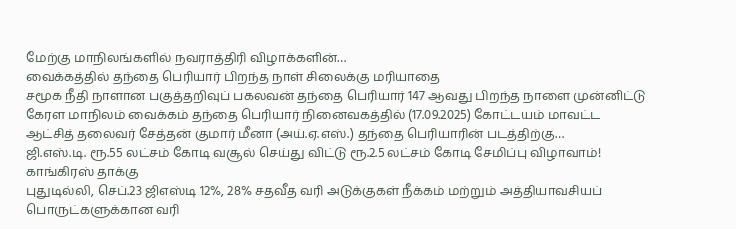மேற்கு மாநிலங்களில் நவராத்திரி விழாக்களின்…
வைக்கத்தில் தந்தை பெரியார் பிறந்த நாள் சிலைக்கு மரியாதை
சமூக நீதி நாளான பகுத்தறிவுப் பகலவன் தந்தை பெரியார் 147 ஆவது பிறந்த நாளை முன்னிட்டு கேரள மாநிலம் வைக்கம் தந்தை பெரியார் நினைவகத்தில் (17.09.2025) கோட்டயம் மாவட்ட ஆட்சித் தலைவர் சேத்தன் குமார் மீனா (அய்.ஏ.எஸ்.) தந்தை பெரியாரின் படத்திற்கு…
ஜி.எஸ்.டி. ரூ.55 லட்சம் கோடி வசூல் செய்து விட்டு ரூ.2.5 லட்சம் கோடி சேமிப்பு விழாவாம்! காங்கிரஸ் தாக்கு
புதுடில்லி, செப்.23 ஜிஎஸ்டி 12%, 28% சதவீத வரி அடுக்குகள் நீக்கம் மற்றும் அத்தியாவசியப் பொருட்களுக்கான வரி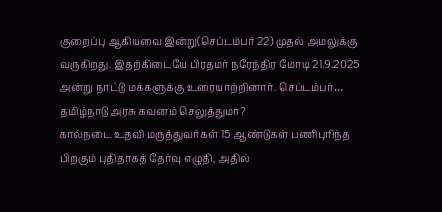குறைப்பு ஆகியவை இன்று(செப்டம்பர் 22) முதல் அமலுக்கு வருகிறது. இதற்கிடையே பிரதமர் நரேந்திர மோடி 21.9.2025 அன்று நாட்டு மக்களுக்கு உரையாற்றினார். செப்டம்பர்…
தமிழ்நாடு அரசு கவனம் செலுத்துமா?
கால்நடை உதவி மருத்துவர்கள் 15 ஆண்டுகள் பணிபுரிந்த பிறகும் புதிதாகத் தேர்வு எழுதி, அதில்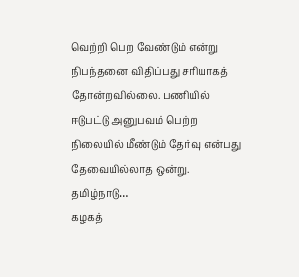வெற்றி பெற வேண்டும் என்று நிபந்தனை விதிப்பது சரியாகத் தோன்றவில்லை. பணியில் ஈடுபட்டு அனுபவம் பெற்ற நிலையில் மீண்டும் தேர்வு என்பது தேவையில்லாத ஒன்று. தமிழ்நாடு…
கழகத்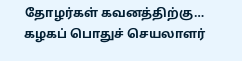தோழர்கள் கவனத்திற்கு…
கழகப் பொதுச் செயலாளர்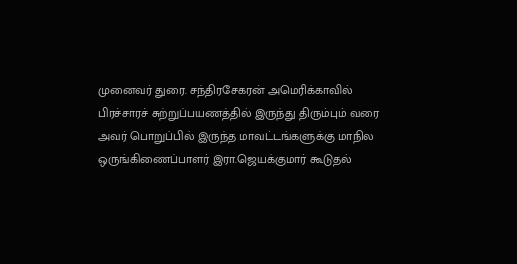முனைவர் துரை. சந்திரசேகரன் அமெரிக்காவில் பிரச்சாரச் சுற்றுப்பயணத்தில் இருந்து திரும்பும் வரை அவர் பொறுப்பில் இருந்த மாவட்டங்களுக்கு மாநில ஒருங்கிணைப்பாளர் இரா.ஜெயக்குமார் கூடுதல்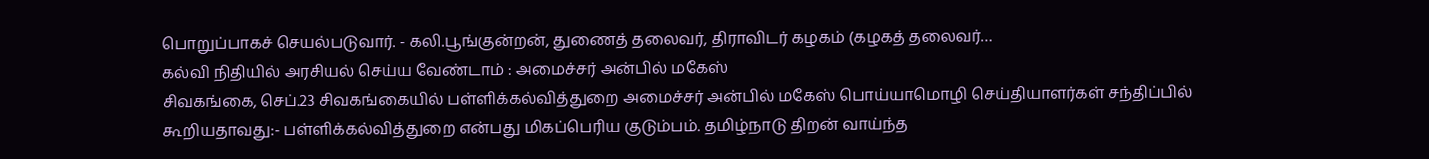பொறுப்பாகச் செயல்படுவார். - கலி.பூங்குன்றன், துணைத் தலைவர், திராவிடர் கழகம் (கழகத் தலைவர்…
கல்வி நிதியில் அரசியல் செய்ய வேண்டாம் : அமைச்சர் அன்பில் மகேஸ்
சிவகங்கை, செப்.23 சிவகங்கையில் பள்ளிக்கல்வித்துறை அமைச்சர் அன்பில் மகேஸ் பொய்யாமொழி செய்தியாளர்கள் சந்திப்பில் கூறியதாவது:- பள்ளிக்கல்வித்துறை என்பது மிகப்பெரிய குடும்பம். தமிழ்நாடு திறன் வாய்ந்த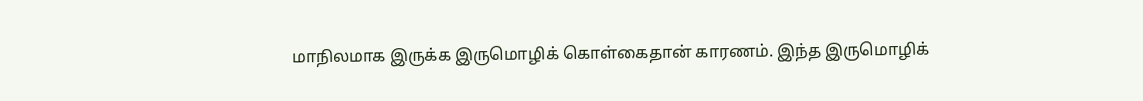மாநிலமாக இருக்க இருமொழிக் கொள்கைதான் காரணம். இந்த இருமொழிக்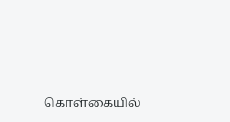கொள்கையில்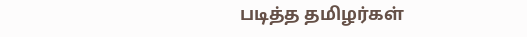படித்த தமிழர்கள்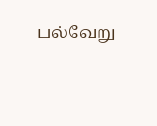பல்வேறு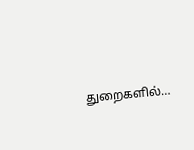துறைகளில்…